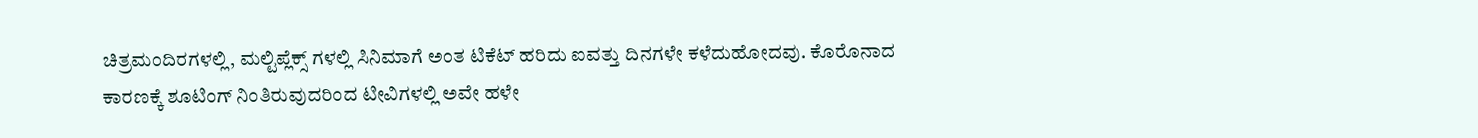ಚಿತ್ರಮಂದಿರಗಳಲ್ಲಿ, ಮಲ್ಟಿಪ್ಲೆಕ್ಸ್ ಗಳಲ್ಲಿ ಸಿನಿಮಾಗೆ ಅಂತ ಟಿಕೆಟ್ ಹರಿದು ಐವತ್ತು ದಿನಗಳೇ ಕಳೆದುಹೋದವು. ಕೊರೊನಾದ ಕಾರಣಕ್ಕೆ ಶೂಟಿಂಗ್ ನಿಂತಿರುವುದರಿಂದ ಟೀವಿಗಳಲ್ಲಿ ಅವೇ ಹಳೇ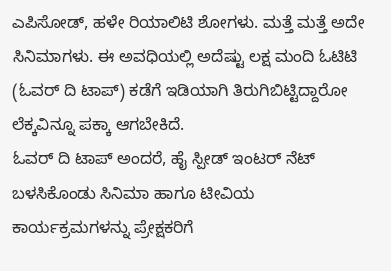ಎಪಿಸೋಡ್, ಹಳೇ ರಿಯಾಲಿಟಿ ಶೋಗಳು. ಮತ್ತೆ ಮತ್ತೆ ಅದೇ ಸಿನಿಮಾಗಳು. ಈ ಅವಧಿಯಲ್ಲಿ ಅದೆಷ್ಟು ಲಕ್ಷ ಮಂದಿ ಓಟಿಟಿ (ಓವರ್ ದಿ ಟಾಪ್) ಕಡೆಗೆ ಇಡಿಯಾಗಿ ತಿರುಗಿಬಿಟ್ಟಿದ್ದಾರೋ ಲೆಕ್ಕವಿನ್ನೂ ಪಕ್ಕಾ ಆಗಬೇಕಿದೆ.
ಓವರ್ ದಿ ಟಾಪ್ ಅಂದರೆ, ಹೈ ಸ್ಪೀಡ್ ಇಂಟರ್ ನೆಟ್ ಬಳಸಿಕೊಂಡು ಸಿನಿಮಾ ಹಾಗೂ ಟೀವಿಯ ಕಾರ್ಯಕ್ರಮಗಳನ್ನು ಪ್ರೇಕ್ಷಕರಿಗೆ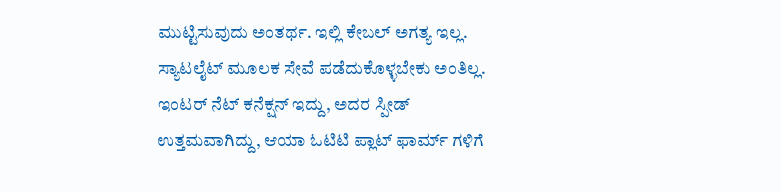ಮುಟ್ಟಿಸುವುದು ಅಂತರ್ಥ. ಇಲ್ಲಿ ಕೇಬಲ್ ಅಗತ್ಯ ಇಲ್ಲ. ಸ್ಯಾಟಲೈಟ್ ಮೂಲಕ ಸೇವೆ ಪಡೆದುಕೊಳ್ಳಬೇಕು ಅಂತಿಲ್ಲ. ಇಂಟರ್ ನೆಟ್ ಕನೆಕ್ಷನ್ ಇದ್ದು, ಅದರ ಸ್ಪೀಡ್ ಉತ್ತಮವಾಗಿದ್ದು, ಆಯಾ ಓಟಿಟಿ ಪ್ಲಾಟ್ ಫಾರ್ಮ್ ಗಳಿಗೆ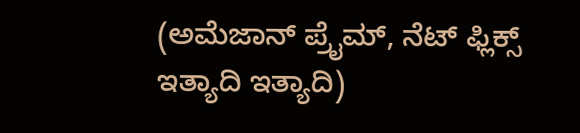(ಅಮೆಜಾನ್ ಪ್ರೈಮ್, ನೆಟ್ ಫ್ಲಿಕ್ಸ್ ಇತ್ಯಾದಿ ಇತ್ಯಾದಿ)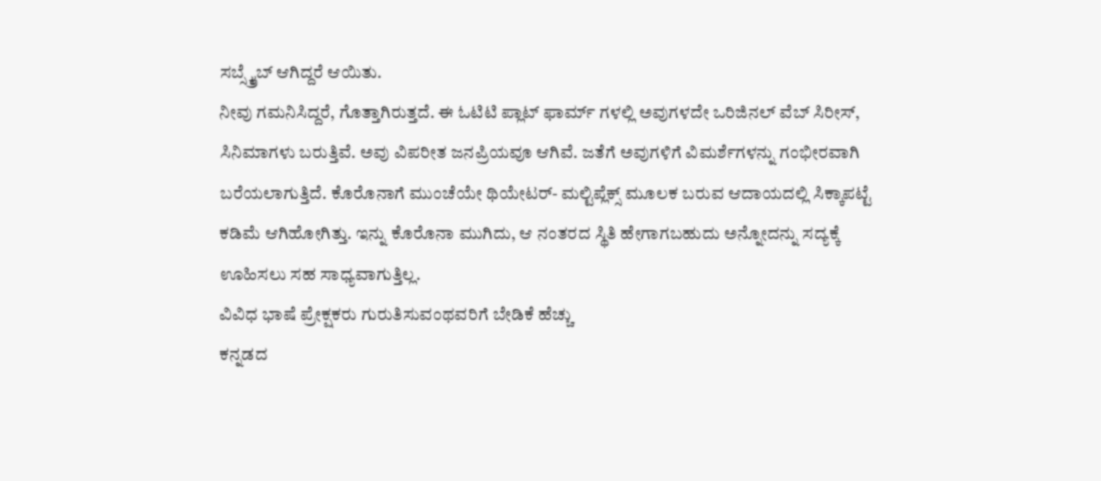ಸಬ್ಸ್ಕ್ರೈಬ್ ಆಗಿದ್ದರೆ ಆಯಿತು.
ನೀವು ಗಮನಿಸಿದ್ದರೆ, ಗೊತ್ತಾಗಿರುತ್ತದೆ. ಈ ಓಟಿಟಿ ಪ್ಲಾಟ್ ಫಾರ್ಮ್ ಗಳಲ್ಲಿ ಅವುಗಳದೇ ಒರಿಜಿನಲ್ ವೆಬ್ ಸಿರೀಸ್, ಸಿನಿಮಾಗಳು ಬರುತ್ತಿವೆ. ಅವು ವಿಪರೀತ ಜನಪ್ರಿಯವೂ ಆಗಿವೆ. ಜತೆಗೆ ಅವುಗಳಿಗೆ ವಿಮರ್ಶೆಗಳನ್ನು ಗಂಭೀರವಾಗಿ ಬರೆಯಲಾಗುತ್ತಿದೆ. ಕೊರೊನಾಗೆ ಮುಂಚೆಯೇ ಥಿಯೇಟರ್- ಮಲ್ಟಿಪ್ಲೆಕ್ಸ್ ಮೂಲಕ ಬರುವ ಆದಾಯದಲ್ಲಿ ಸಿಕ್ಕಾಪಟ್ಟೆ ಕಡಿಮೆ ಆಗಿಹೋಗಿತ್ತು. ಇನ್ನು ಕೊರೊನಾ ಮುಗಿದು, ಆ ನಂತರದ ಸ್ಥಿತಿ ಹೇಗಾಗಬಹುದು ಅನ್ನೋದನ್ನು ಸದ್ಯಕ್ಕೆ ಊಹಿಸಲು ಸಹ ಸಾಧ್ಯವಾಗುತ್ತಿಲ್ಲ.
ವಿವಿಧ ಭಾಷೆ ಪ್ರೇಕ್ಷಕರು ಗುರುತಿಸುವಂಥವರಿಗೆ ಬೇಡಿಕೆ ಹೆಚ್ಚು
ಕನ್ನಡದ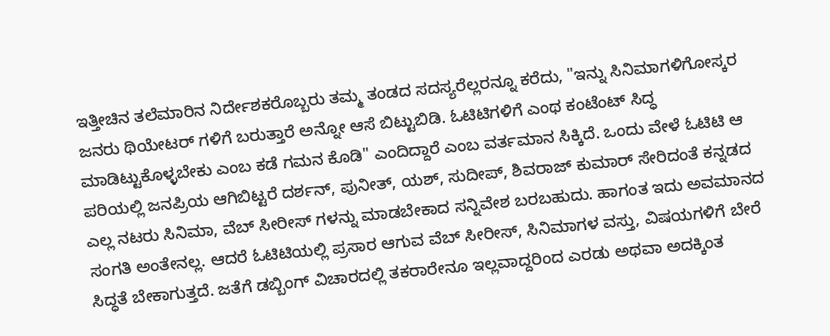ಇತ್ತೀಚಿನ ತಲೆಮಾರಿನ ನಿರ್ದೇಶಕರೊಬ್ಬರು ತಮ್ಮ ತಂಡದ ಸದಸ್ಯರೆಲ್ಲರನ್ನೂ ಕರೆದು, "ಇನ್ನು ಸಿನಿಮಾಗಳಿಗೋಸ್ಕರ ಜನರು ಥಿಯೇಟರ್ ಗಳಿಗೆ ಬರುತ್ತಾರೆ ಅನ್ನೋ ಆಸೆ ಬಿಟ್ಟುಬಿಡಿ. ಓಟಿಟಿಗಳಿಗೆ ಎಂಥ ಕಂಟೆಂಟ್ ಸಿದ್ಧ ಮಾಡಿಟ್ಟುಕೊಳ್ಳಬೇಕು ಎಂಬ ಕಡೆ ಗಮನ ಕೊಡಿ" ಎಂದಿದ್ದಾರೆ ಎಂಬ ವರ್ತಮಾನ ಸಿಕ್ಕಿದೆ. ಒಂದು ವೇಳೆ ಓಟಿಟಿ ಆ ಪರಿಯಲ್ಲಿ ಜನಪ್ರಿಯ ಆಗಿಬಿಟ್ಟರೆ ದರ್ಶನ್, ಪುನೀತ್, ಯಶ್, ಸುದೀಪ್, ಶಿವರಾಜ್ ಕುಮಾರ್ ಸೇರಿದಂತೆ ಕನ್ನಡದ ಎಲ್ಲ ನಟರು ಸಿನಿಮಾ, ವೆಬ್ ಸೀರೀಸ್ ಗಳನ್ನು ಮಾಡಬೇಕಾದ ಸನ್ನಿವೇಶ ಬರಬಹುದು. ಹಾಗಂತ ಇದು ಅವಮಾನದ ಸಂಗತಿ ಅಂತೇನಲ್ಲ. ಆದರೆ ಓಟಿಟಿಯಲ್ಲಿ ಪ್ರಸಾರ ಆಗುವ ವೆಬ್ ಸೀರೀಸ್, ಸಿನಿಮಾಗಳ ವಸ್ತು, ವಿಷಯಗಳಿಗೆ ಬೇರೆ ಸಿದ್ಧತೆ ಬೇಕಾಗುತ್ತದೆ. ಜತೆಗೆ ಡಬ್ಬಿಂಗ್ ವಿಚಾರದಲ್ಲಿ ತಕರಾರೇನೂ ಇಲ್ಲವಾದ್ದರಿಂದ ಎರಡು ಅಥವಾ ಅದಕ್ಕಿಂತ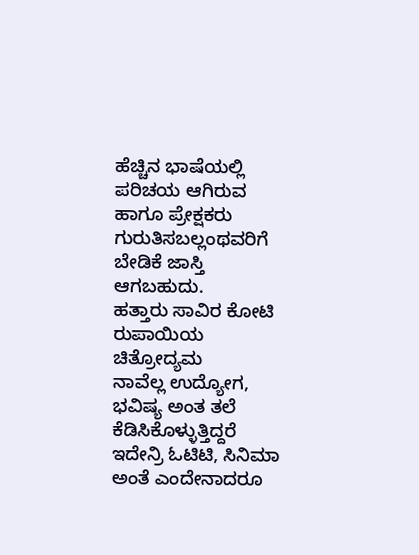ಹೆಚ್ಚಿನ ಭಾಷೆಯಲ್ಲಿ ಪರಿಚಯ ಆಗಿರುವ ಹಾಗೂ ಪ್ರೇಕ್ಷಕರು ಗುರುತಿಸಬಲ್ಲಂಥವರಿಗೆ ಬೇಡಿಕೆ ಜಾಸ್ತಿ ಆಗಬಹುದು.
ಹತ್ತಾರು ಸಾವಿರ ಕೋಟಿ ರುಪಾಯಿಯ ಚಿತ್ರೋದ್ಯಮ
ನಾವೆಲ್ಲ ಉದ್ಯೋಗ, ಭವಿಷ್ಯ ಅಂತ ತಲೆ ಕೆಡಿಸಿಕೊಳ್ಳುತ್ತಿದ್ದರೆ ಇದೇನ್ರಿ ಓಟಿಟಿ, ಸಿನಿಮಾ ಅಂತೆ ಎಂದೇನಾದರೂ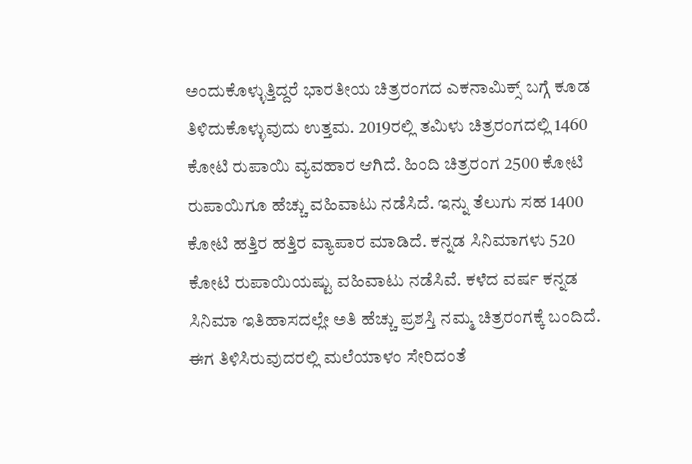ಅಂದುಕೊಳ್ಳುತ್ತಿದ್ದರೆ ಭಾರತೀಯ ಚಿತ್ರರಂಗದ ಎಕನಾಮಿಕ್ಸ್ ಬಗ್ಗೆ ಕೂಡ ತಿಳಿದುಕೊಳ್ಳುವುದು ಉತ್ತಮ. 2019ರಲ್ಲಿ ತಮಿಳು ಚಿತ್ರರಂಗದಲ್ಲಿ 1460 ಕೋಟಿ ರುಪಾಯಿ ವ್ಯವಹಾರ ಆಗಿದೆ. ಹಿಂದಿ ಚಿತ್ರರಂಗ 2500 ಕೋಟಿ ರುಪಾಯಿಗೂ ಹೆಚ್ಚು ವಹಿವಾಟು ನಡೆಸಿದೆ. ಇನ್ನು ತೆಲುಗು ಸಹ 1400 ಕೋಟಿ ಹತ್ತಿರ ಹತ್ತಿರ ವ್ಯಾಪಾರ ಮಾಡಿದೆ. ಕನ್ನಡ ಸಿನಿಮಾಗಳು 520 ಕೋಟಿ ರುಪಾಯಿಯಷ್ಟು ವಹಿವಾಟು ನಡೆಸಿವೆ. ಕಳೆದ ವರ್ಷ ಕನ್ನಡ ಸಿನಿಮಾ ಇತಿಹಾಸದಲ್ಲೇ ಅತಿ ಹೆಚ್ಚು ಪ್ರಶಸ್ತಿ ನಮ್ಮ ಚಿತ್ರರಂಗಕ್ಕೆ ಬಂದಿದೆ. ಈಗ ತಿಳಿಸಿರುವುದರಲ್ಲಿ ಮಲೆಯಾಳಂ ಸೇರಿದಂತೆ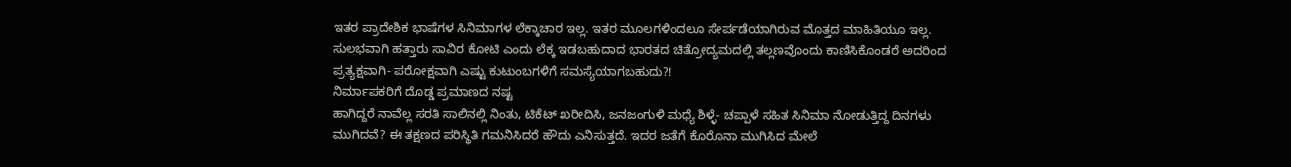ಇತರ ಪ್ರಾದೇಶಿಕ ಭಾಷೆಗಳ ಸಿನಿಮಾಗಳ ಲೆಕ್ಕಾಚಾರ ಇಲ್ಲ. ಇತರ ಮೂಲಗಳಿಂದಲೂ ಸೇರ್ಪಡೆಯಾಗಿರುವ ಮೊತ್ತದ ಮಾಹಿತಿಯೂ ಇಲ್ಲ. ಸುಲಭವಾಗಿ ಹತ್ತಾರು ಸಾವಿರ ಕೋಟಿ ಎಂದು ಲೆಕ್ಕ ಇಡಬಹುದಾದ ಭಾರತದ ಚಿತ್ರೋದ್ಯಮದಲ್ಲಿ ತಲ್ಲಣವೊಂದು ಕಾಣಿಸಿಕೊಂಡರೆ ಅದರಿಂದ ಪ್ರತ್ಯಕ್ಷವಾಗಿ- ಪರೋಕ್ಷವಾಗಿ ಎಷ್ಟು ಕುಟುಂಬಗಳಿಗೆ ಸಮಸ್ಯೆಯಾಗಬಹುದು?!
ನಿರ್ಮಾಪಕರಿಗೆ ದೊಡ್ಡ ಪ್ರಮಾಣದ ನಷ್ಟ
ಹಾಗಿದ್ದರೆ ನಾವೆಲ್ಲ ಸರತಿ ಸಾಲಿನಲ್ಲಿ ನಿಂತು, ಟಿಕೆಟ್ ಖರೀದಿಸಿ, ಜನಜಂಗುಳಿ ಮಧ್ಯೆ ಶಿಳ್ಳೆ- ಚಪ್ಪಾಳೆ ಸಹಿತ ಸಿನಿಮಾ ನೋಡುತ್ತಿದ್ದ ದಿನಗಳು ಮುಗಿದವೆ? ಈ ತಕ್ಷಣದ ಪರಿಸ್ಥಿತಿ ಗಮನಿಸಿದರೆ ಹೌದು ಎನಿಸುತ್ತದೆ. ಇದರ ಜತೆಗೆ ಕೊರೊನಾ ಮುಗಿಸಿದ ಮೇಲೆ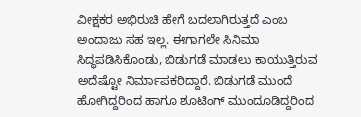ವೀಕ್ಷಕರ ಅಭಿರುಚಿ ಹೇಗೆ ಬದಲಾಗಿರುತ್ತದೆ ಎಂಬ ಅಂದಾಜು ಸಹ ಇಲ್ಲ. ಈಗಾಗಲೇ ಸಿನಿಮಾ ಸಿದ್ಧಪಡಿಸಿಕೊಂಡು, ಬಿಡುಗಡೆ ಮಾಡಲು ಕಾಯುತ್ತಿರುವ ಅದೆಷ್ಟೋ ನಿರ್ಮಾಪಕರಿದ್ದಾರೆ. ಬಿಡುಗಡೆ ಮುಂದೆ ಹೋಗಿದ್ದರಿಂದ ಹಾಗೂ ಶೂಟಿಂಗ್ ಮುಂದೂಡಿದ್ದರಿಂದ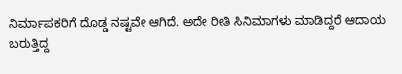ನಿರ್ಮಾಪಕರಿಗೆ ದೊಡ್ಡ ನಷ್ಟವೇ ಆಗಿದೆ. ಅದೇ ರೀತಿ ಸಿನಿಮಾಗಳು ಮಾಡಿದ್ದರೆ ಆದಾಯ ಬರುತ್ತಿದ್ದ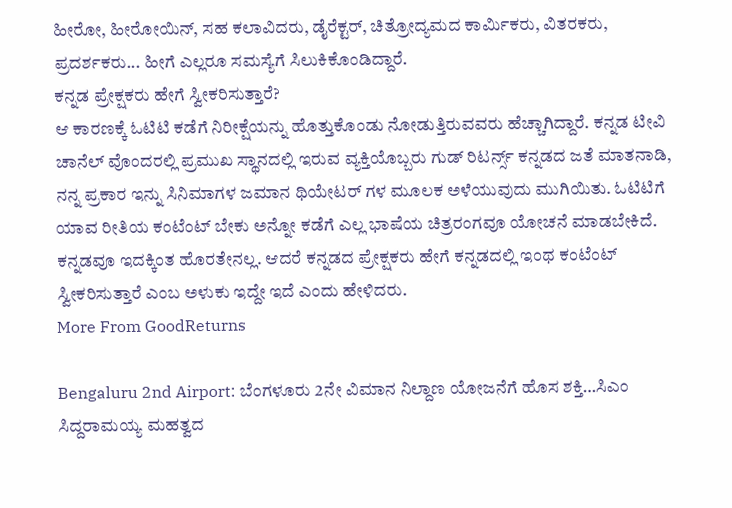ಹೀರೋ, ಹೀರೋಯಿನ್, ಸಹ ಕಲಾವಿದರು, ಡೈರೆಕ್ಟರ್, ಚಿತ್ರೋದ್ಯಮದ ಕಾರ್ಮಿಕರು, ವಿತರಕರು, ಪ್ರದರ್ಶಕರು... ಹೀಗೆ ಎಲ್ಲರೂ ಸಮಸ್ಯೆಗೆ ಸಿಲುಕಿಕೊಂಡಿದ್ದಾರೆ.
ಕನ್ನಡ ಪ್ರೇಕ್ಷಕರು ಹೇಗೆ ಸ್ವೀಕರಿಸುತ್ತಾರೆ?
ಆ ಕಾರಣಕ್ಕೆ ಓಟಿಟಿ ಕಡೆಗೆ ನಿರೀಕ್ಷೆಯನ್ನು ಹೊತ್ತುಕೊಂಡು ನೋಡುತ್ತಿರುವವರು ಹೆಚ್ಚಾಗಿದ್ದಾರೆ. ಕನ್ನಡ ಟೀವಿ ಚಾನೆಲ್ ವೊಂದರಲ್ಲಿ ಪ್ರಮುಖ ಸ್ಥಾನದಲ್ಲಿ ಇರುವ ವ್ಯಕ್ತಿಯೊಬ್ಬರು ಗುಡ್ ರಿಟರ್ನ್ಸ್ ಕನ್ನಡದ ಜತೆ ಮಾತನಾಡಿ, ನನ್ನ ಪ್ರಕಾರ ಇನ್ನು ಸಿನಿಮಾಗಳ ಜಮಾನ ಥಿಯೇಟರ್ ಗಳ ಮೂಲಕ ಅಳೆಯುವುದು ಮುಗಿಯಿತು. ಓಟಿಟಿಗೆ ಯಾವ ರೀತಿಯ ಕಂಟೆಂಟ್ ಬೇಕು ಅನ್ನೋ ಕಡೆಗೆ ಎಲ್ಲ ಭಾಷೆಯ ಚಿತ್ರರಂಗವೂ ಯೋಚನೆ ಮಾಡಬೇಕಿದೆ. ಕನ್ನಡವೂ ಇದಕ್ಕಿಂತ ಹೊರತೇನಲ್ಲ. ಆದರೆ ಕನ್ನಡದ ಪ್ರೇಕ್ಷಕರು ಹೇಗೆ ಕನ್ನಡದಲ್ಲಿ ಇಂಥ ಕಂಟೆಂಟ್ ಸ್ವೀಕರಿಸುತ್ತಾರೆ ಎಂಬ ಅಳುಕು ಇದ್ದೇ ಇದೆ ಎಂದು ಹೇಳಿದರು.
More From GoodReturns

Bengaluru 2nd Airport: ಬೆಂಗಳೂರು 2ನೇ ವಿಮಾನ ನಿಲ್ದಾಣ ಯೋಜನೆಗೆ ಹೊಸ ಶಕ್ತಿ…ಸಿಎಂ ಸಿದ್ದರಾಮಯ್ಯ ಮಹತ್ವದ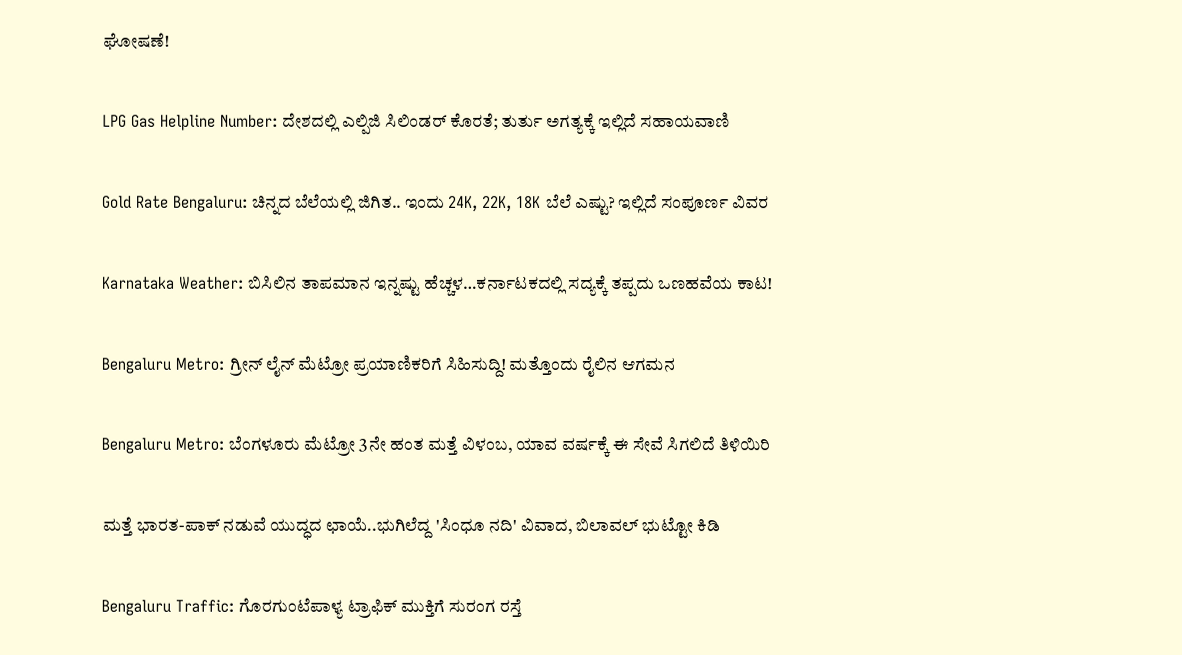ಘೋಷಣೆ!

LPG Gas Helpline Number: ದೇಶದಲ್ಲಿ ಎಲ್ಪಿಜಿ ಸಿಲಿಂಡರ್ ಕೊರತೆ; ತುರ್ತು ಅಗತ್ಯಕ್ಕೆ ಇಲ್ಲಿದೆ ಸಹಾಯವಾಣಿ

Gold Rate Bengaluru: ಚಿನ್ನದ ಬೆಲೆಯಲ್ಲಿ ಜಿಗಿತ.. ಇಂದು 24K, 22K, 18K ಬೆಲೆ ಎಷ್ಟು? ಇಲ್ಲಿದೆ ಸಂಪೂರ್ಣ ವಿವರ

Karnataka Weather: ಬಿಸಿಲಿನ ತಾಪಮಾನ ಇನ್ನಷ್ಟು ಹೆಚ್ಚಳ…ಕರ್ನಾಟಕದಲ್ಲಿ ಸದ್ಯಕ್ಕೆ ತಪ್ಪದು ಒಣಹವೆಯ ಕಾಟ!

Bengaluru Metro: ಗ್ರೀನ್ ಲೈನ್ ಮೆಟ್ರೋ ಪ್ರಯಾಣಿಕರಿಗೆ ಸಿಹಿಸುದ್ದಿ! ಮತ್ತೊಂದು ರೈಲಿನ ಆಗಮನ

Bengaluru Metro: ಬೆಂಗಳೂರು ಮೆಟ್ರೋ 3ನೇ ಹಂತ ಮತ್ತೆ ವಿಳಂಬ, ಯಾವ ವರ್ಷಕ್ಕೆ ಈ ಸೇವೆ ಸಿಗಲಿದೆ ತಿಳಿಯಿರಿ

ಮತ್ತೆ ಭಾರತ-ಪಾಕ್ ನಡುವೆ ಯುದ್ಧದ ಛಾಯೆ..ಭುಗಿಲೆದ್ದ 'ಸಿಂಧೂ ನದಿ' ವಿವಾದ, ಬಿಲಾವಲ್ ಭುಟ್ಟೋ ಕಿಡಿ

Bengaluru Traffic: ಗೊರಗುಂಟೆಪಾಳ್ಯ ಟ್ರಾಫಿಕ್ ಮುಕ್ತಿಗೆ ಸುರಂಗ ರಸ್ತೆ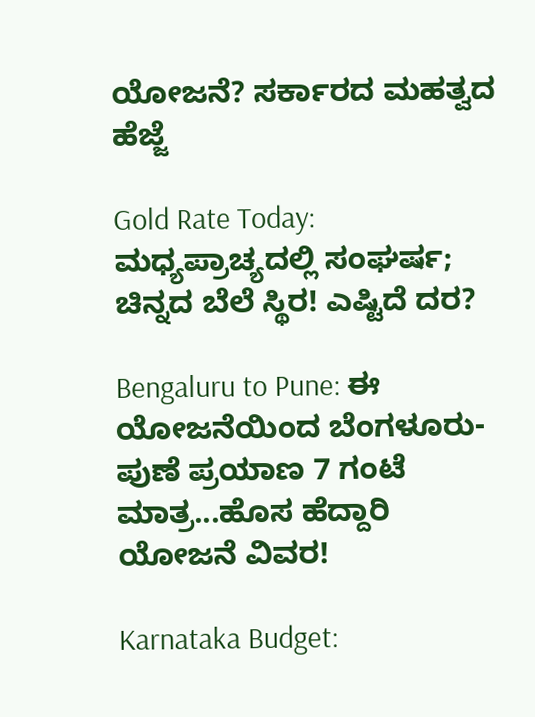ಯೋಜನೆ? ಸರ್ಕಾರದ ಮಹತ್ವದ ಹೆಜ್ಜೆ

Gold Rate Today: ಮಧ್ಯಪ್ರಾಚ್ಯದಲ್ಲಿ ಸಂಘರ್ಷ; ಚಿನ್ನದ ಬೆಲೆ ಸ್ಥಿರ! ಎಷ್ಟಿದೆ ದರ?

Bengaluru to Pune: ಈ ಯೋಜನೆಯಿಂದ ಬೆಂಗಳೂರು-ಪುಣೆ ಪ್ರಯಾಣ 7 ಗಂಟೆ ಮಾತ್ರ...ಹೊಸ ಹೆದ್ದಾರಿ ಯೋಜನೆ ವಿವರ!

Karnataka Budget: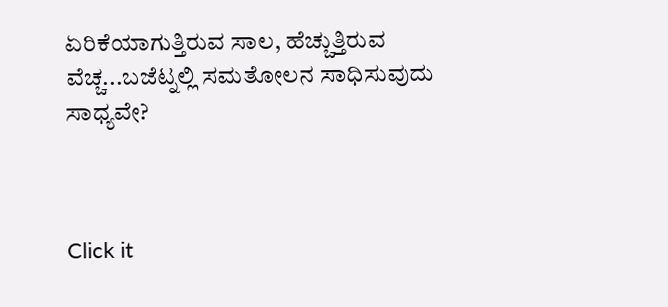ಏರಿಕೆಯಾಗುತ್ತಿರುವ ಸಾಲ, ಹೆಚ್ಚುತ್ತಿರುವ ವೆಚ್ಚ...ಬಜೆಟ್ನಲ್ಲಿ ಸಮತೋಲನ ಸಾಧಿಸುವುದು ಸಾಧ್ಯವೇ?



Click it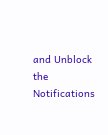and Unblock the Notifications